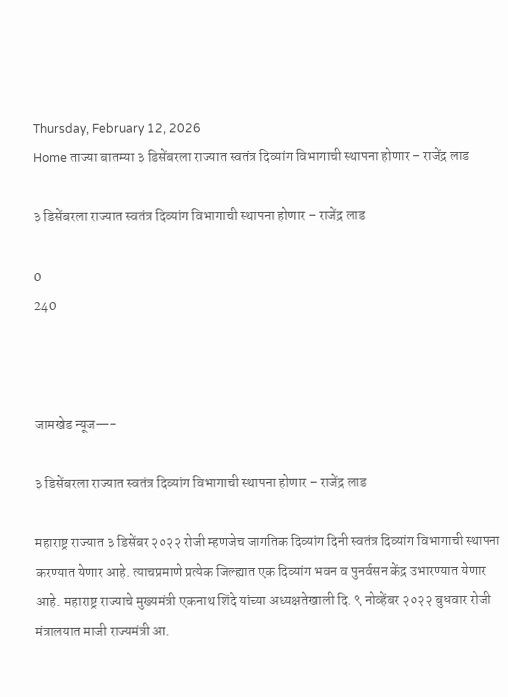Thursday, February 12, 2026
Home ताज्या बातम्या ३ डिसेंबरला राज्यात स्वतंत्र दिव्यांग विभागाची स्थापना होणार – राजेंद्र लाड

३ डिसेंबरला राज्यात स्वतंत्र दिव्यांग विभागाची स्थापना होणार – राजेंद्र लाड

0
240



जामखेड न्यूज—-

३ डिसेंबरला राज्यात स्वतंत्र दिव्यांग विभागाची स्थापना होणार – राजेंद्र लाड

महाराष्ट्र राज्यात ३ डिसेंबर २०२२ रोजी म्हणजेच जागतिक दिव्यांग दिनी स्वतंत्र दिव्यांग विभागाची स्थापना करण्यात येणार आहे. त्याचप्रमाणे प्रत्येक जिल्ह्यात एक दिव्यांग भवन व पुनर्वसन केंद्र उभारण्यात येणार आहे. महाराष्ट्र राज्याचे मुख्यमंत्री एकनाथ शिंदे यांच्या अध्यक्षतेखाली दि. ९ नोव्हेंबर २०२२ बुधवार रोजी मंत्रालयात माजी राज्यमंत्री आ.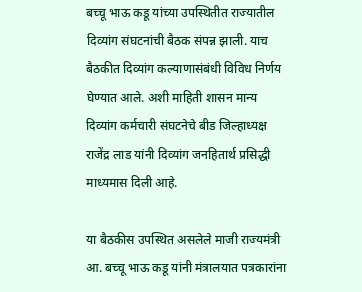बच्चू भाऊ कडू यांच्या उपस्थितीत राज्यातील दिव्यांग संघटनांची बैठक संपन्न झाली. याच बैठकीत दिव्यांग कल्याणासंबंधी विविध निर्णय घेण्यात आले. अशी माहिती शासन मान्य दिव्यांग कर्मचारी संघटनेचे बीड जिल्हाध्यक्ष राजेंद्र लाड यांनी दिव्यांग जनहितार्थ प्रसिद्धी माध्यमास दिली आहे.

या बैठकीस उपस्थित असलेले माजी राज्यमंत्री आ. बच्चू भाऊ कडू यांनी मंत्रालयात पत्रकारांना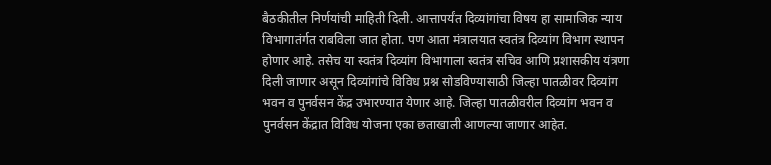बैठकीतील निर्णयांची माहिती दिली. आत्तापर्यंत दिव्यांगांचा विषय हा सामाजिक न्याय विभागातंर्गत राबविला जात होता. पण आता मंत्रालयात स्वतंत्र दिव्यांग विभाग स्थापन होणार आहे. तसेच या स्वतंत्र दिव्यांग विभागाला स्वतंत्र सचिव आणि प्रशासकीय यंत्रणा दिली जाणार असून दिव्यांगांचे विविध प्रश्न सोडविण्यासाठी जिल्हा पातळीवर दिव्यांग भवन व पुनर्वसन केंद्र उभारण्यात येणार आहे. जिल्हा पातळीवरील दिव्यांग भवन व पुनर्वसन केंद्रात विविध योजना एका छताखाली आणल्या जाणार आहेत.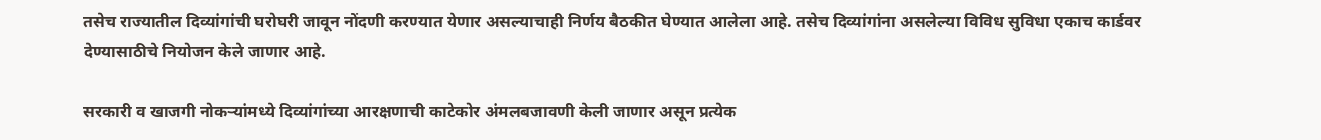तसेच राज्यातील दिव्यांगांची घरोघरी जावून नोंदणी करण्यात येणार असल्याचाही निर्णय बैठकीत घेण्यात आलेला आहे. तसेच दिव्यांगांना असलेल्या विविध सुविधा एकाच कार्डवर देण्यासाठीचे नियोजन केले जाणार आहे.

सरकारी व खाजगी नोकऱ्यांमध्ये दिव्यांगांच्या आरक्षणाची काटेकोर अंमलबजावणी केली जाणार असून प्रत्येक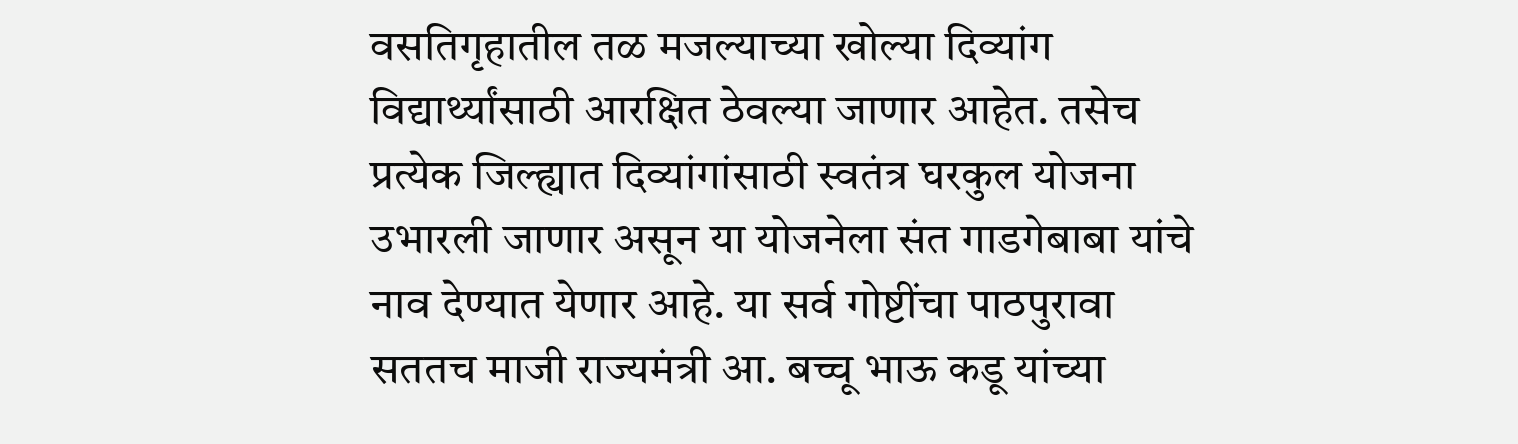वसतिगृहातील तळ मजल्याच्या खोल्या दिव्यांग विद्यार्थ्यांसाठी आरक्षित ठेवल्या जाणार आहेत. तसेच प्रत्येक जिल्ह्यात दिव्यांगांसाठी स्वतंत्र घरकुल योजना उभारली जाणार असून या योजनेला संत गाडगेबाबा यांचे नाव देण्यात येणार आहे. या सर्व गोष्टींचा पाठपुरावा सततच माजी राज्यमंत्री आ. बच्चू भाऊ कडू यांच्या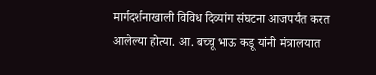मार्गदर्शनाखाली विविध दिव्यांग संघटना आजपर्यंत करत आलेल्या होत्या. आ. बच्चू भाऊ कडू यांनी मंत्रालयात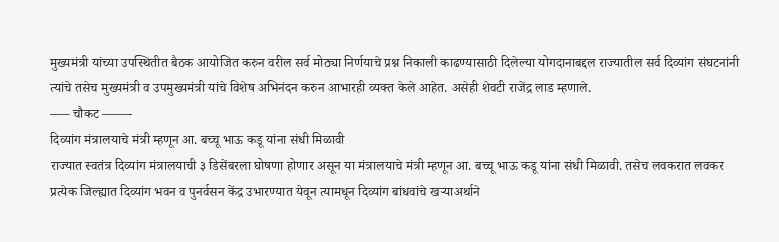मुख्यमंत्री यांच्या उपस्थितीत बैठक आयोजित करुन वरील सर्व मोठ्या निर्णयाचे प्रश्न निकाली काढण्यासाठी दिलेल्या योगदानाबद्दल राज्यातील सर्व दिव्यांग संघटनांनी त्यांचे तसेच मुख्यमंत्री व उपमुख्यमंत्री यांचे विशेष अभिनंदन करुन आभारही व्यक्त केले आहेत. असेही शेवटी राजेंद्र लाड म्हणाले.
—– चौकट ——-
दिव्यांग मंत्रालयाचे मंत्री म्हणून आ. बच्चू भाऊ कडू यांना संधी मिळावी
राज्यात स्वतंत्र दिव्यांग मंत्रालयाची ३ डिसेंबरला घोषणा होणार असून या मंत्रालयाचे मंत्री म्हणून आ. बच्चू भाऊ कडू यांना संधी मिळावी. तसेच लवकरात लवकर प्रत्येक जिल्ह्यात दिव्यांग भवन व पुनर्वसन केंद्र उभारण्यात येवून त्यामधून दिव्यांग बांधवांचे खऱ्याअर्थाने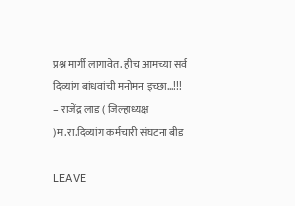प्रश्न मार्गी लागावेत. हीच आमच्या सर्व दिव्यांग बांधवांची मनोमन इच्छा…!!!
– राजेंद्र लाड ( जिल्हाध्यक्ष )म.रा.दिव्यांग कर्मचारी संघटना बीड

LEAVE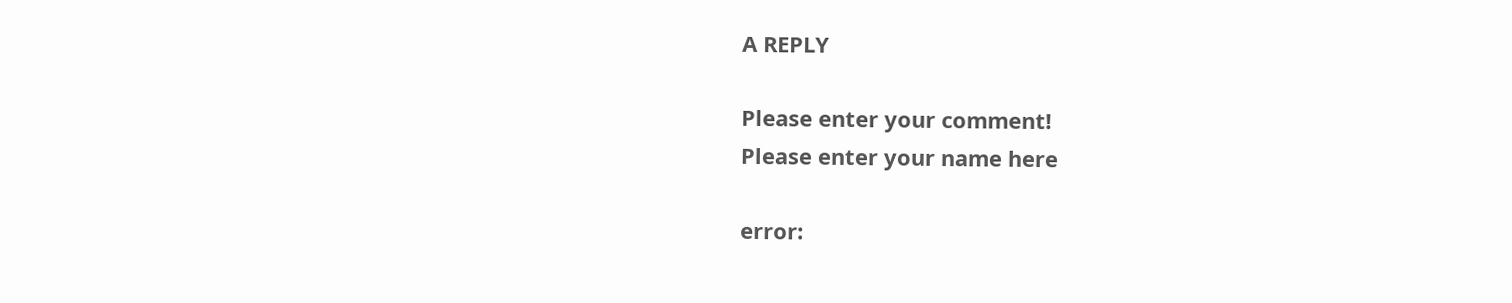A REPLY

Please enter your comment!
Please enter your name here

error: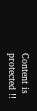Content is protected !!